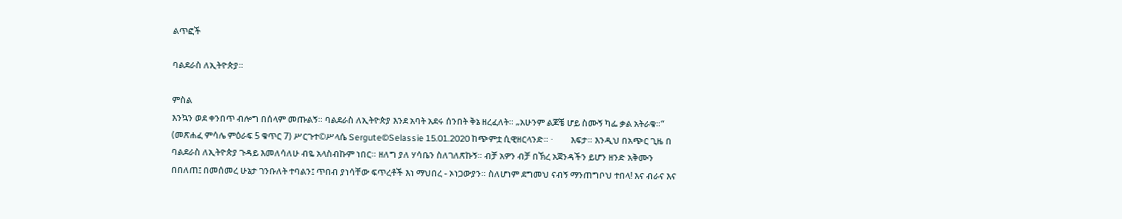ልጥፎች

ባልደራስ ለኢትዮጵያ።

ምስል
እንኳን ወደ ቀንበጥ ብሎግ በሰላም መጡልኝ። ባልደራስ ለኢትዮጵያ እንደ አባት አደሩ ሰንበት ቅኔ ዘረፈለት። „አሁንም ልጆቼ ሆይ ስሙኝ ካፌ ቃል አትራቁ።“   (መጽሐፈ ምሳሌ ምዕራፍ 5 ቁጥር 7) ሥርጉተ©ሥላሴ Sergute©Selassie 15.01.2020 ከጭምቷ ሲዊዘርላንድ። ·         እፍታ። እንዲህ በአጭር ጊዜ በ ባልደራስ ለኢትዮጵያ ጉዳይ እመለሳለሁ ብዬ አላስብኩም ነበር። ዘለግ ያለ ሃሳቤን ስለገለጽኩኝ። ብቻ አዎን ብቻ በኽረ አጀንዳችን ይሆን ዘንድ አቅሙን በበለጠ፤ በመሰመረ ሁኔታ ገንቡለት ተባልን፤ ጥበብ ያነሳቸው ፍጥረቶች እነ ማህበረ - ኦነጋውያን። ስለሆነም ደግመህ ናብኝ ማንጠግቦህ ተበላ! እና ብራና እና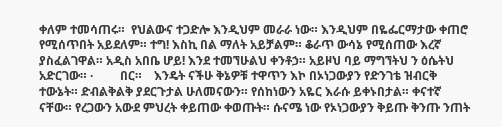ቀለም ተመሳጠሩ።  የህልውና ተጋድሎ እንዲህም መራራ ነው። እንዲህም በዬፌርማታው ቀጠሮ የሚሰጥበት አይደለም። ተግ! እስኪ በል ማለት አይቻልም። ቆራጥ ውሳኔ የሚሰጠው እረኛ ያስፈልገዋል። አዲስ አበቤ ሆይ! እንደ ተመኘሁልህ ቀንቶኃ። አይዞህ ባይ ማግኘትህ ን ዕሴትህ አድርገው። ·         በር።    እንዴት ናችሁ ቅኔዎቹ ተዋጥን እኮ በኦነጋውያን የድንገቴ ዝብርቅ ተውኔት። ድብልቅልቅ ያደርጉታል ሁለመናውን። የሰከነውን አዬር እራሱ ይቀኑበታል። ቀናተኛ ናቸው። የረጋውን አውደ ምህረት ቀይጠው ቀወጡት። ሱናሜ ነው የኦነጋውያን ቅይጡ ቅንጡ ንጠት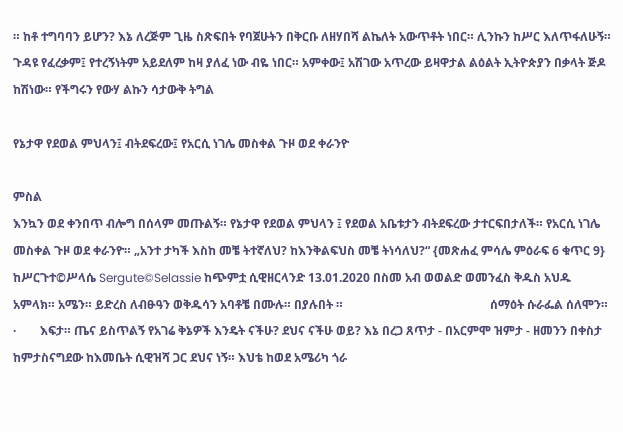። ከቶ ተግባባን ይሆን? እኔ ለረጅም ጊዜ ስጽፍበት የባጀሁትን በቅርቡ ለዘሃበሻ ልኬለት አውጥቶት ነበር። ሊንኩን ከሥር እለጥፋለሁኝ። ጉዳዩ የፈረቃም፤ የተረኝነትም አይደለም ከዛ ያለፈ ነው ብዬ ነበር። አምቀው፤ አሽገው አጥረው ይዛዋታል ልዕልት ኢትዮጵያን በቃላት ጅዶ ከሽነው። የችግሩን የውሃ ልኩን ሳታውቅ ትግል

የኔታዋ የደወል ምህላን፤ ብትደፍረው፤ የአርሲ ነገሌ መስቀል ጉዞ ወደ ቀራንዮ

ምስል
እንኳን ወደ ቀንበጥ ብሎግ በሰላም መጡልኝ። የኔታዋ የደወል ምህላን ፤ የደወል አቤቱታን ብትደፍረው ታተርፍበታለች። የአርሲ ነገሌ መስቀል ጉዞ ወደ ቀራንዮ። „አንተ ታካች እስከ መቼ ትተኛለህ? ከእንቅልፍህስ መቼ ትነሳለህ?“ {መጽሐፈ ምሳሌ ምዕራፍ 6 ቁጥር 9} ከሥርጉተ©ሥላሴ Sergute©Selassie ከጭምቷ ሲዊዘርላንድ 13.01.2020 በስመ አብ ወወልድ ወመንፈስ ቅዱስ አህዱ አምላክ። አሜን። ይድረስ ለብፁዓን ወቅዱሳን አባቶቼ በሙሉ። በያሉበት ።                                                 ሰማዕት ሱራፌል ሰለሞን።                         ·        እፍታ። ጤና ይስጥልኝ የአገሬ ቅኔዎች እንዴት ናችሁ? ደህና ናችሁ ወይ? እኔ በረጋ ጸጥታ - በአርምሞ ዝምታ - ዘመንን በቀስታ ከምታስናግደው ከእመቤት ሲዊዝሻ ጋር ደህና ነኝ። እህቴ ከወደ አሜሪካ ጎራ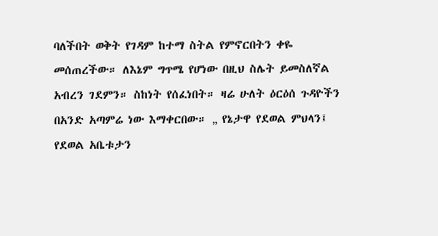ባለችበት ወቅት የገዳም ከተማ ስትል የምኖርበትን ቀዬ መሰጠረችው። ለእኔም ግጥሜ የሆነው በዚህ ስሌት ይመስለኛል አብረን ገደምን። ስከነት የሰፈነበት። ዛሬ ሁለት ዕርዕሰ ጉዳዮችን በአንድ አጣምሬ ነው እማቀርበው። „ የኔታዋ የደወል ምህላን፤ የደወል አቤቱታን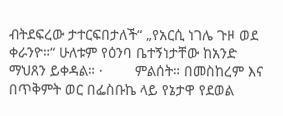ብትደፍረው ታተርፍበታለች“ „የአርሲ ነገሌ ጉዞ ወደ ቀራንዮ።“ ሁለቱም የዕንባ ቤተኝነታቸው ከአንድ ማህጸን ይቀዳል። ·        ምልሰት። በመስከረም እና በጥቅምት ወር በፌስቡኬ ላይ የኔታዋ የደወል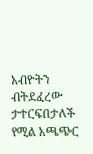አብዮትን ብትደፈረው ታተርፍበታለች የሚል አጫጭር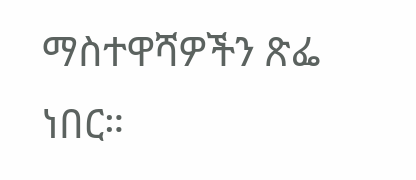ማስተዋሻዎችን ጽፌ ነበር።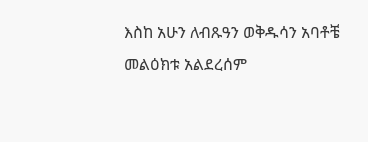እስከ አሁን ለብጹዓን ወቅዱሳን አባቶቼ መልዕክቱ አልደረሰም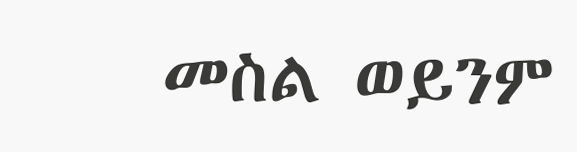መስል ወይንም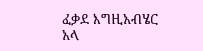ፈቃደ እግዚአብሄር አላ